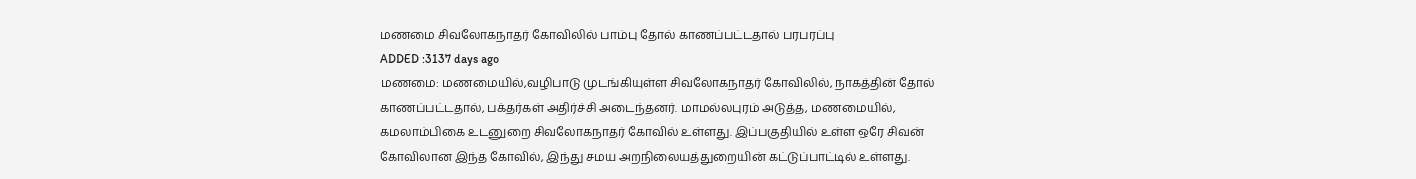மணமை சிவலோகநாதர் கோவிலில் பாம்பு தோல் காணப்பட்டதால் பரபரப்பு
ADDED :3137 days ago
மணமை: மணமையில்,வழிபாடு முடங்கியுள்ள சிவலோகநாதர் கோவிலில், நாகத்தின் தோல் காணப்பட்டதால், பக்தர்கள் அதிர்ச்சி அடைந்தனர். மாமல்லபுரம் அடுத்த, மணமையில், கமலாம்பிகை உடனுறை சிவலோகநாதர் கோவில் உள்ளது. இப்பகுதியில் உள்ள ஒரே சிவன் கோவிலான இந்த கோவில், இந்து சமய அறநிலையத்துறையின் கட்டுப்பாட்டில் உள்ளது.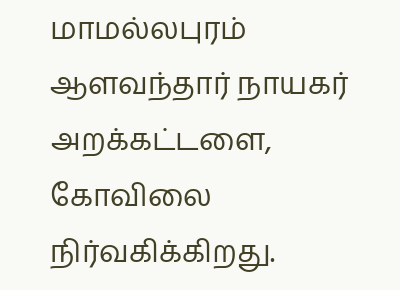மாமல்லபுரம் ஆளவந்தார் நாயகர் அறக்கட்டளை, கோவிலை நிர்வகிக்கிறது.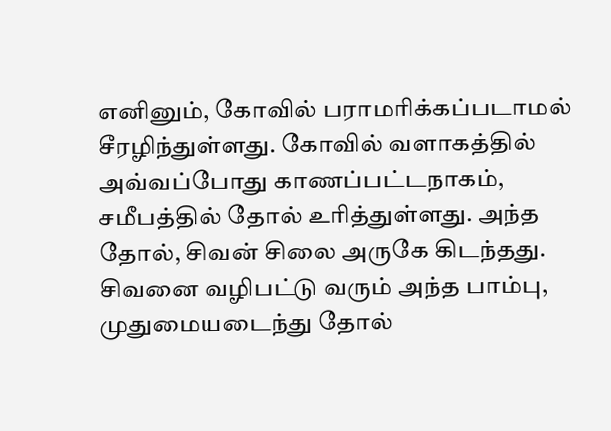எனினும், கோவில் பராமரிக்கப்படாமல் சீரழிந்துள்ளது. கோவில் வளாகத்தில் அவ்வப்போது காணப்பட்டநாகம், சமீபத்தில் தோல் உரித்துள்ளது. அந்த தோல், சிவன் சிலை அருகே கிடந்தது. சிவனை வழிபட்டு வரும் அந்த பாம்பு, முதுமையடைந்து தோல்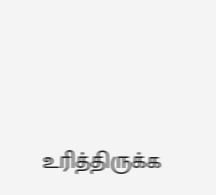உரித்திருக்க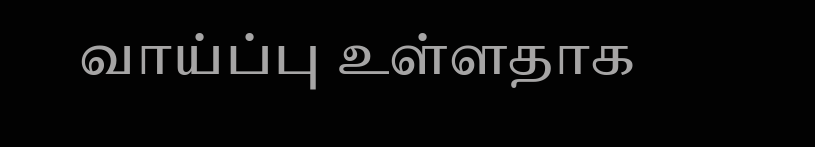வாய்ப்பு உள்ளதாக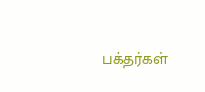பக்தர்கள்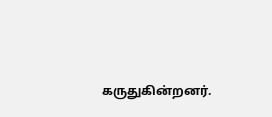கருதுகின்றனர்.